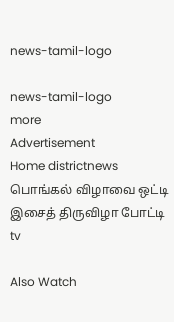news-tamil-logo

news-tamil-logo
more
Advertisement
Home districtnews பொங்கல் விழாவை ஒட்டி இசைத் திருவிழா போட்டி
tv

Also Watch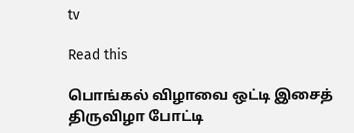tv

Read this

பொங்கல் விழாவை ஒட்டி இசைத் திருவிழா போட்டி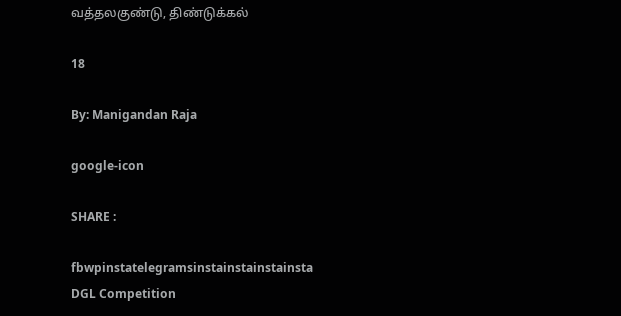வத்தலகுண்டு, திண்டுக்கல்

18

By: Manigandan Raja

google-icon

SHARE :

fbwpinstatelegramsinstainstainstainsta
DGL Competition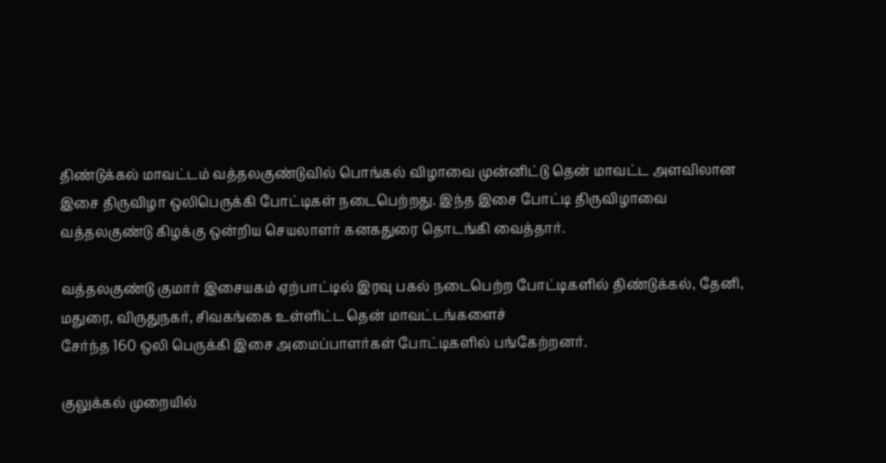திண்டுக்கல் மாவட்டம் வத்தலகுண்டுவில் பொங்கல் விழாவை முன்னிட்டு தென் மாவட்ட அளவிலான இசை திருவிழா ஒலிபெருக்கி போட்டிகள் நடைபெற்றது. இந்த இசை போட்டி திருவிழாவை வத்தலகுண்டு கிழக்கு ஒன்றிய செயலாளர் கனகதுரை தொடங்கி வைத்தார்.

வத்தலகுண்டு குமார் இசையகம் ஏற்பாட்டில் இரவு பகல் நடைபெற்ற போட்டிகளில் திண்டுக்கல், தேனி, மதுரை, விருதுநகர், சிவகங்கை உள்ளிட்ட தென் மாவட்டங்களைச்
சேர்ந்த 160 ஒலி பெருக்கி இசை அமைப்பாளர்கள் போட்டிகளில் பங்கேற்றனர்.

குலுக்கல் முறையில்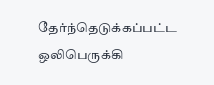தேர்ந்தெடுக்கப்பட்ட ஒலிபெருக்கி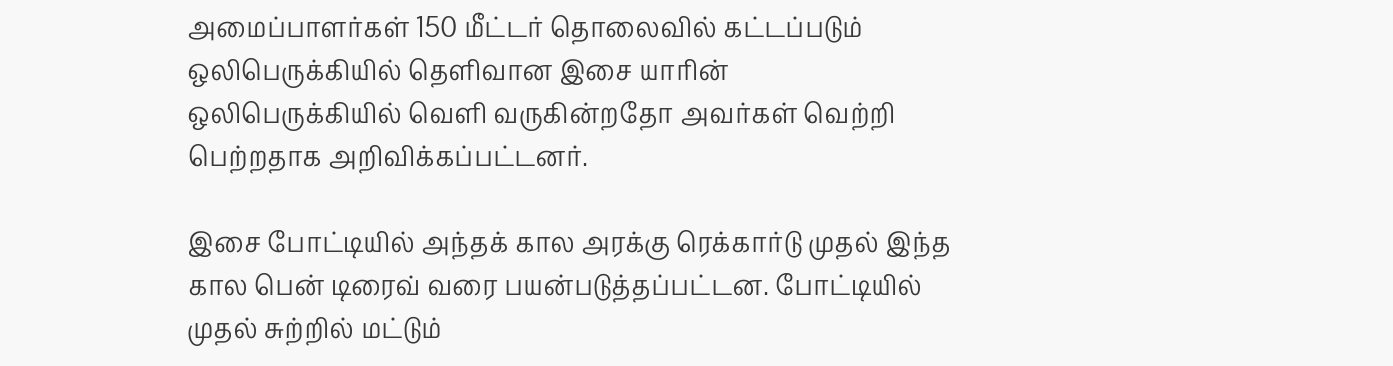அமைப்பாளர்கள் 150 மீட்டர் தொலைவில் கட்டப்படும் ஒலிபெருக்கியில் தெளிவான இசை யாரின்
ஒலிபெருக்கியில் வெளி வருகின்றதோ அவர்கள் வெற்றி பெற்றதாக அறிவிக்கப்பட்டனர்.

இசை போட்டியில் அந்தக் கால அரக்கு ரெக்கார்டு முதல் இந்த கால பென் டிரைவ் வரை பயன்படுத்தப்பட்டன. போட்டியில் முதல் சுற்றில் மட்டும்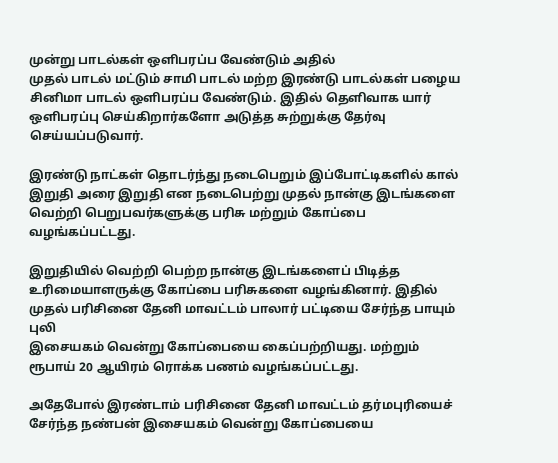முன்று பாடல்கள் ஒளிபரப்ப வேண்டும் அதில்
முதல் பாடல் மட்டும் சாமி பாடல் மற்ற இரண்டு பாடல்கள் பழைய சினிமா பாடல் ஒளிபரப்ப வேண்டும். இதில் தெளிவாக யார் ஒளிபரப்பு செய்கிறார்களோ அடுத்த சுற்றுக்கு தேர்வு செய்யப்படுவார்.

இரண்டு நாட்கள் தொடர்ந்து நடைபெறும் இப்போட்டிகளில் கால் இறுதி அரை இறுதி என நடைபெற்று முதல் நான்கு இடங்களை வெற்றி பெறுபவர்களுக்கு பரிசு மற்றும் கோப்பை
வழங்கப்பட்டது.

இறுதியில் வெற்றி பெற்ற நான்கு இடங்களைப் பிடித்த உரிமையாளருக்கு கோப்பை பரிசுகளை வழங்கினார். இதில் முதல் பரிசினை தேனி மாவட்டம் பாலார் பட்டியை சேர்ந்த பாயும் புலி
இசையகம் வென்று கோப்பையை கைப்பற்றியது. மற்றும் ரூபாய் 20 ஆயிரம் ரொக்க பணம் வழங்கப்பட்டது.

அதேபோல் இரண்டாம் பரிசினை தேனி மாவட்டம் தர்மபுரியைச் சேர்ந்த நண்பன் இசையகம் வென்று கோப்பையை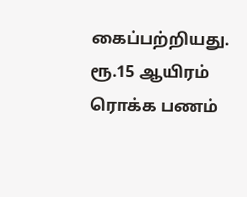கைப்பற்றியது. ரூ.15 ஆயிரம் ரொக்க பணம்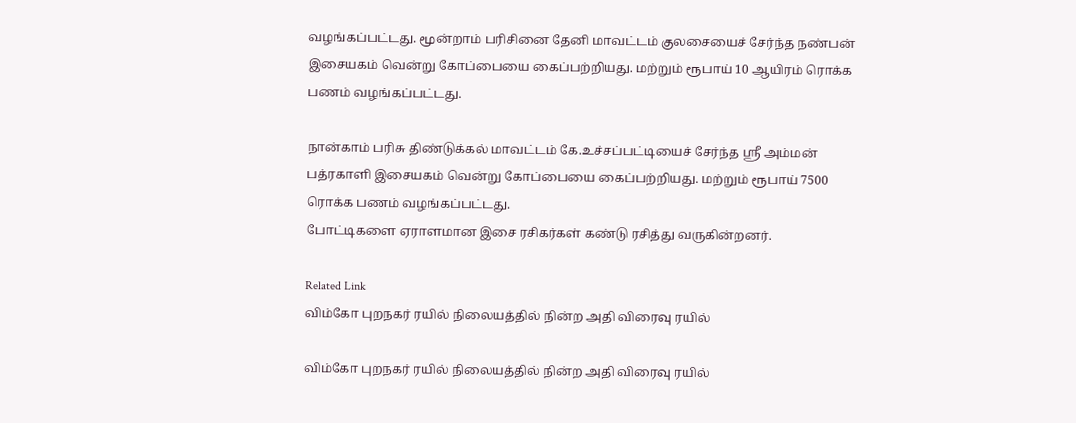வழங்கப்பட்டது. மூன்றாம் பரிசினை தேனி மாவட்டம் குலசையைச் சேர்ந்த நண்பன் இசையகம் வென்று கோப்பையை கைப்பற்றியது. மற்றும் ரூபாய் 10 ஆயிரம் ரொக்க பணம் வழங்கப்பட்டது.

நான்காம் பரிசு திண்டுக்கல் மாவட்டம் கே.உச்சப்பட்டியைச் சேர்ந்த ஸ்ரீ அம்மன் பத்ரகாளி இசையகம் வென்று கோப்பையை கைப்பற்றியது. மற்றும் ரூபாய் 7500 ரொக்க பணம் வழங்கப்பட்டது.
போட்டிகளை ஏராளமான இசை ரசிகர்கள் கண்டு ரசித்து வருகின்றனர்.

Related Link
விம்கோ புறநகர் ரயில் நிலையத்தில் நின்ற அதி விரைவு ரயில்

விம்கோ புறநகர் ரயில் நிலையத்தில் நின்ற அதி விரைவு ரயில்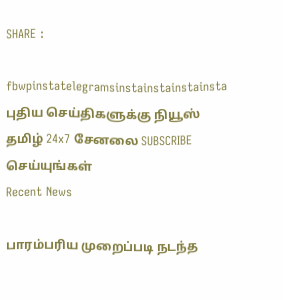SHARE :

fbwpinstatelegramsinstainstainstainsta
புதிய செய்திகளுக்கு நியூஸ் தமிழ் 24x7 சேனலை SUBSCRIBE செய்யுங்கள்
Recent News

பாரம்பரிய முறைப்படி நடந்த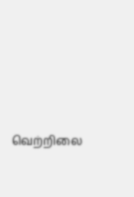வெற்றிலை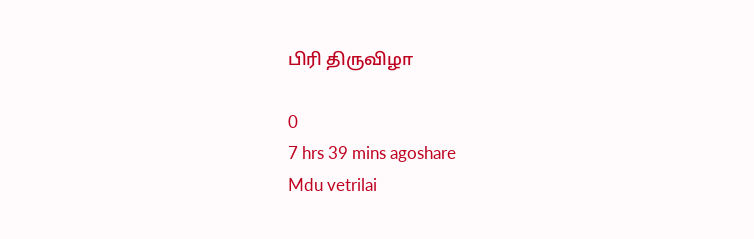பிரி திருவிழா

0
7 hrs 39 mins agoshare
Mdu vetrilai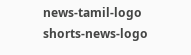news-tamil-logo
shorts-news-logo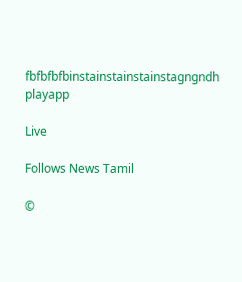fbfbfbfbinstainstainstainstagngndh
playapp

Live

Follows News Tamil

©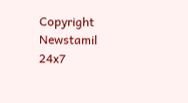Copyright Newstamil 24x7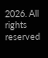2026. All rights reserved